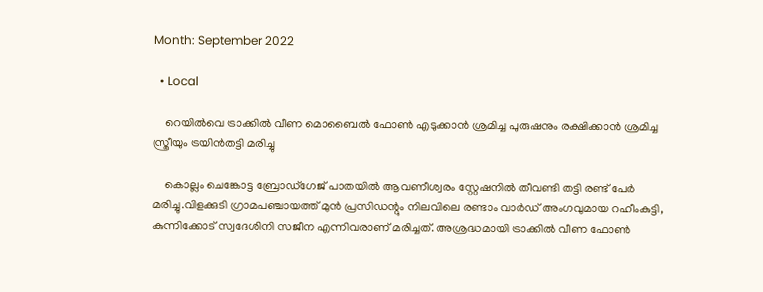Month: September 2022

  • Local

    റെയിൽവെ ട്രാക്കിൽ വീണ മൊബൈല്‍ ഫോണ്‍ എടുക്കാന്‍ ശ്രമിച്ച പുരുഷനും രക്ഷിക്കാന്‍ ശ്രമിച്ച സ്ത്രീയും ട്രയിന്‍തട്ടി മരിച്ചു

    കൊല്ലം ചെങ്കോട്ട ബ്രോഡ്ഗേജ് പാതയില്‍ ആവണീശ്വരം സ്റ്റേഷനില്‍ തീവണ്ടി തട്ടി രണ്ട് പേര്‍ മരിച്ചു.വിളക്കുടി ഗ്രാമപഞ്ചായത്ത് മുന്‍ പ്രസിഡന്റും നിലവിലെ രണ്ടാം വാര്‍ഡ് അംഗവുമായ റഹീംകുട്ടി, കുന്നിക്കോട് സ്വദേശിനി സജീന എന്നിവരാണ് മരിച്ചത്. അശ്രദ്ധമായി ട്രാക്കിൽ വീണ ഫോൺ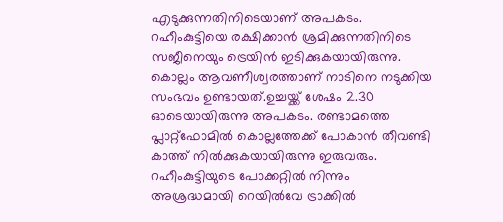എടുക്കുന്നതിനിടെയാണ് അപകടം. റഹീംകുട്ടിയെ രക്ഷിക്കാൻ ശ്രമിക്കുന്നതിനിടെ സജീനെയും ട്രെയിൻ ഇടിക്കുകയായിരുന്നു. കൊല്ലം ആവണീശ്വരത്താണ് നാടിനെ നടുക്കിയ സംഭവം ഉണ്ടായത്.ഉച്ചയ്ക്ക് ശേഷം 2.30 ഓടെയായിരുന്നു അപകടം. രണ്ടാമത്തെ പ്ലാറ്റ്ഫോമില്‍ കൊല്ലത്തേക്ക് പോകാന്‍ തീവണ്ടി കാത്ത് നില്‍ക്കുകയായിരുന്നു ഇരുവരും. റഹീംകുട്ടിയുടെ പോക്കറ്റില്‍ നിന്നും അശ്രദ്ധമായി റെയിൽവേ ട്രാക്കിൽ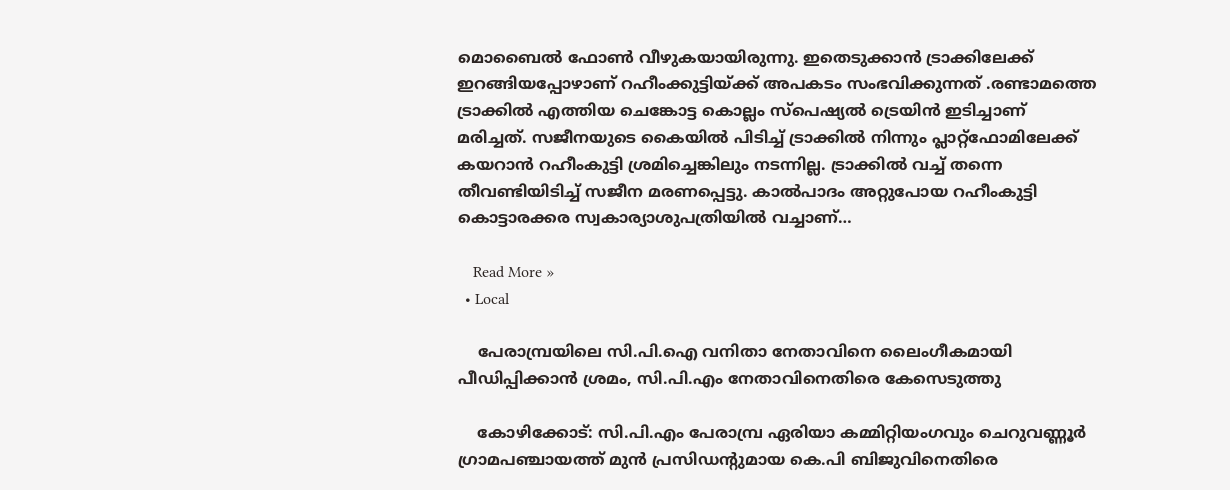മൊബൈല്‍ ഫോണ്‍ വീഴുകയായിരുന്നു. ഇതെടുക്കാന്‍ ട്രാക്കിലേക്ക് ഇറങ്ങിയപ്പോഴാണ് റഹീംക്കുട്ടിയ്ക്ക് അപകടം സംഭവിക്കുന്നത് .രണ്ടാമത്തെ ട്രാക്കില്‍ എത്തിയ ചെങ്കോട്ട കൊല്ലം സ്പെഷ്യല്‍ ട്രെയിന്‍ ഇടിച്ചാണ് മരിച്ചത്. സജീനയുടെ കൈയില്‍ പിടിച്ച് ട്രാക്കില്‍ നിന്നും പ്ലാറ്റ്ഫോമിലേക്ക് കയറാന്‍ റഹീംകുട്ടി ശ്രമിച്ചെങ്കിലും നടന്നില്ല. ട്രാക്കില്‍ വച്ച് തന്നെ തീവണ്ടിയിടിച്ച് സജീന മരണപ്പെട്ടു. കാല്‍പാദം അറ്റുപോയ റഹീംകുട്ടി കൊട്ടാരക്കര സ്വകാര്യാശുപത്രിയില്‍ വച്ചാണ്…

    Read More »
  • Local

    പേരാമ്പ്രയിലെ സി.പി.ഐ വനിതാ നേതാവിനെ ലൈംഗീകമായി പീഡിപ്പിക്കാൻ ശ്രമം, സി.പി.എം നേതാവിനെതിരെ കേസെടുത്തു

    കോഴിക്കോട്: സി.പി.എം പേരാമ്പ്ര ഏരിയാ കമ്മിറ്റിയംഗവും ചെറുവണ്ണൂർ ഗ്രാമപഞ്ചായത്ത് മുൻ പ്രസിഡൻ്റുമായ കെ.പി ബിജുവിനെതിരെ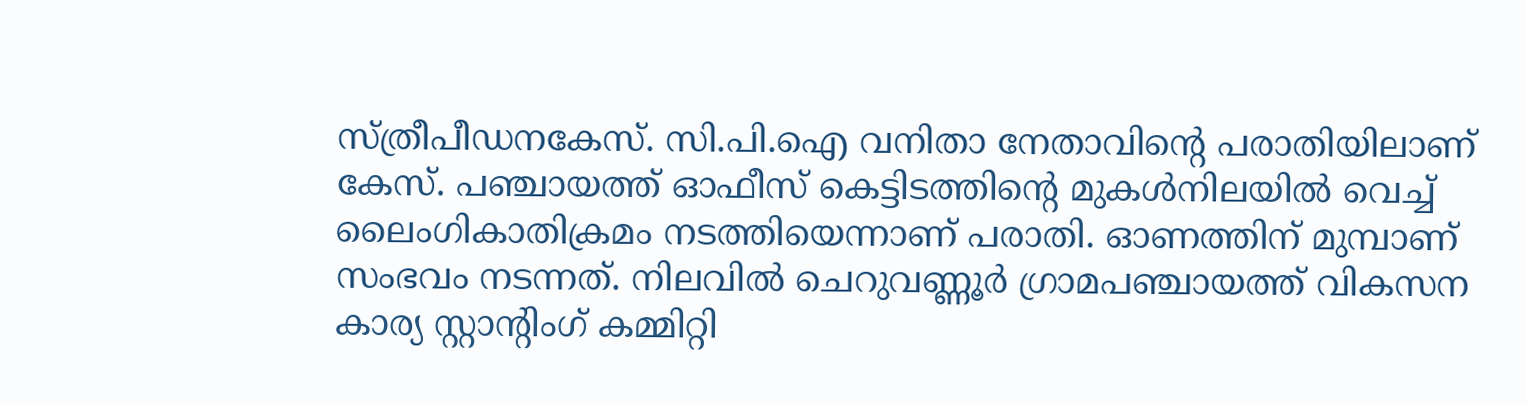സ്ത്രീപീഡനകേസ്. സി.പി.ഐ വനിതാ നേതാവിൻ്റെ പരാതിയിലാണ് കേസ്. പഞ്ചായത്ത് ഓഫീസ് കെട്ടിടത്തിൻ്റെ മുകൾനിലയിൽ വെച്ച് ലൈംഗികാതിക്രമം നടത്തിയെന്നാണ് പരാതി. ഓണത്തിന് മുമ്പാണ് സംഭവം നടന്നത്. നിലവിൽ ചെറുവണ്ണൂർ ഗ്രാമപഞ്ചായത്ത് വികസന കാര്യ സ്റ്റാൻ്റിംഗ് കമ്മിറ്റി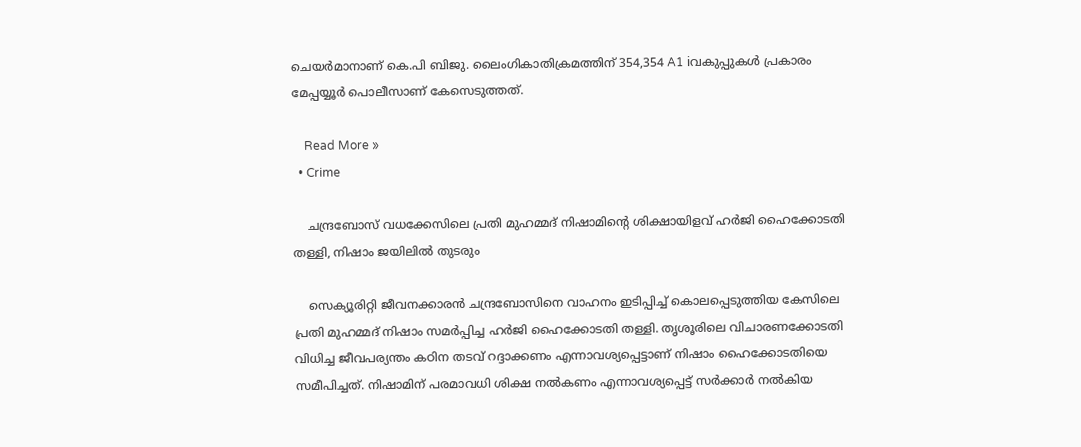ചെയർമാനാണ് കെ.പി ബിജു. ലൈംഗികാതിക്രമത്തിന് 354,354 A1 iവകുപ്പുകൾ പ്രകാരം മേപ്പയ്യൂർ പൊലീസാണ് കേസെടുത്തത്.

    Read More »
  • Crime

    ചന്ദ്രബോസ് വധക്കേസിലെ പ്രതി മുഹമ്മദ് നിഷാമിൻ്റെ ശിക്ഷായിളവ് ഹർജി ഹൈക്കോടതി തള്ളി, നിഷാം ജയിലിൽ തുടരും

    സെക്യൂരിറ്റി ജീവനക്കാരന്‍ ചന്ദ്രബോസിനെ വാഹനം ഇടിപ്പിച്ച്‌ കൊലപ്പെടുത്തിയ കേസിലെ പ്രതി മുഹമ്മദ് നിഷാം സമർപ്പിച്ച ഹര്‍ജി ഹൈക്കോടതി തള്ളി. തൃശൂരിലെ വിചാരണക്കോടതി വിധിച്ച ജീവപര്യന്തം കഠിന തടവ് റദ്ദാക്കണം എന്നാവശ്യപ്പെട്ടാണ് നിഷാം ഹൈക്കോടതിയെ സമീപിച്ചത്. നിഷാമിന് പരമാവധി ശിക്ഷ നല്‍കണം എന്നാവശ്യപ്പെട്ട് സര്‍ക്കാര്‍ നല്‍കിയ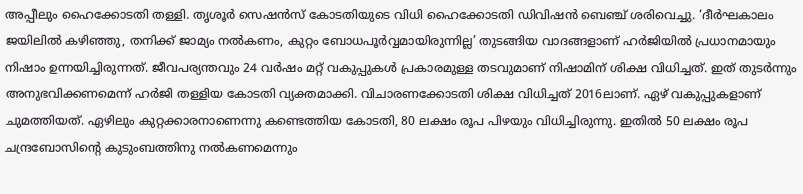അപ്പീലും ഹൈക്കോടതി തള്ളി. തൃശൂര്‍ സെഷന്‍സ് കോടതിയുടെ വിധി ഹൈക്കോടതി ഡിവിഷന്‍ ബെഞ്ച് ശരിവെച്ചു. ‘ദീര്‍ഘകാലം ജയിലില്‍ കഴിഞ്ഞു, തനിക്ക് ജാമ്യം നല്‍കണം, കുറ്റം ബോധപൂര്‍വ്വമായിരുന്നില്ല’ തുടങ്ങിയ വാദങ്ങളാണ് ഹര്‍ജിയില്‍ പ്രധാനമായും നിഷാം ഉന്നയിച്ചിരുന്നത്. ജീവപര്യന്തവും 24 വര്‍ഷം മറ്റ് വകുപ്പുകള്‍ പ്രകാരമുള്ള തടവുമാണ് നിഷാമിന് ശിക്ഷ വിധിച്ചത്. ഇത് തുടര്‍ന്നും അനുഭവിക്കണമെന്ന് ഹര്‍ജി തള്ളിയ കോടതി വ്യക്തമാക്കി. വിചാരണക്കോടതി ശിക്ഷ വിധിച്ചത് 2016ലാണ്. ഏഴ് വകുപ്പുകളാണ് ചുമത്തിയത്. ഏഴിലും കുറ്റക്കാരനാണെന്നു കണ്ടെത്തിയ കോടതി, 80 ലക്ഷം രൂപ പിഴയും വിധിച്ചിരുന്നു. ഇതിൽ 50 ലക്ഷം രൂപ ചന്ദ്രബോസിന്റെ കുടുംബത്തിനു നൽകണമെന്നും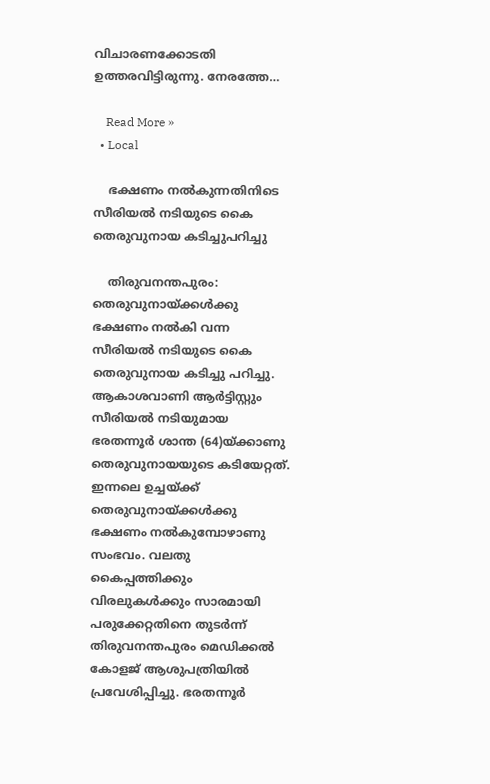വിചാരണക്കോടതി ഉത്തരവിട്ടിരുന്നു. നേരത്തേ…

    Read More »
  • Local

    ഭക്ഷണം നല്‍കുന്നതിനിടെ സീരിയല്‍ നടിയുടെ കൈ തെരുവുനായ കടിച്ചുപറിച്ചു

    തിരുവനന്തപുരം: തെരുവുനായ്ക്കള്‍ക്കു ഭക്ഷണം നല്‍കി വന്ന സീരിയല്‍ നടിയുടെ കൈ തെരുവുനായ കടിച്ചു പറിച്ചു. ആകാശവാണി ആര്‍ട്ടിസ്റ്റും സീരിയല്‍ നടിയുമായ ഭരതന്നൂര്‍ ശാന്ത (64)യ്ക്കാണു തെരുവുനായയുടെ കടിയേറ്റത്. ഇന്നലെ ഉച്ചയ്ക്ക് തെരുവുനായ്ക്കള്‍ക്കു ഭക്ഷണം നല്‍കുമ്പോഴാണു സംഭവം. വലതു കൈപ്പത്തിക്കും വിരലുകള്‍ക്കും സാരമായി പരുക്കേറ്റതിനെ തുടര്‍ന്ന് തിരുവനന്തപുരം മെഡിക്കല്‍ കോളജ് ആശുപത്രിയില്‍ പ്രവേശിപ്പിച്ചു. ഭരതന്നൂര്‍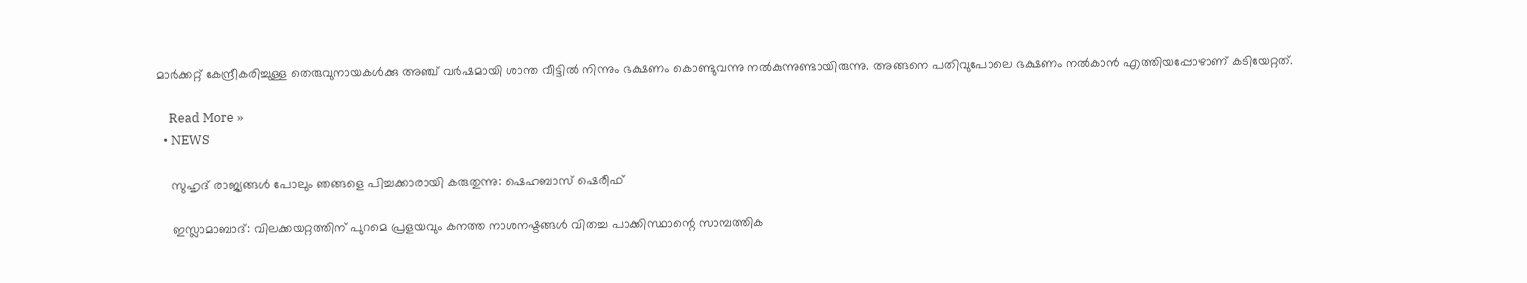മാര്‍ക്കറ്റ് കേന്ദ്രീകരിച്ചുള്ള തെരുവുനായകള്‍ക്കു അഞ്ച് വര്‍ഷമായി ശാന്ത വീട്ടില്‍ നിന്നും ഭക്ഷണം കൊണ്ടുവന്നു നല്‍കുന്നുണ്ടായിരുന്നു. അങ്ങനെ പതിവുപോലെ ഭക്ഷണം നല്‍കാന്‍ എത്തിയപ്പോഴാണ് കടിയേറ്റത്.

    Read More »
  • NEWS

    സുഹൃദ് രാജ്യങ്ങള്‍ പോലും ഞങ്ങളെ പിച്ചക്കാരായി കരുതുന്നു: ഷെഹബാസ് ഷെരീഫ്

    ഇസ്ലാമാബാദ്: വിലക്കയറ്റത്തിന് പുറമെ പ്രളയവും കനത്ത നാശനഷ്ടങ്ങള്‍ വിതച്ച പാക്കിസ്ഥാന്റെ സാമ്പത്തിക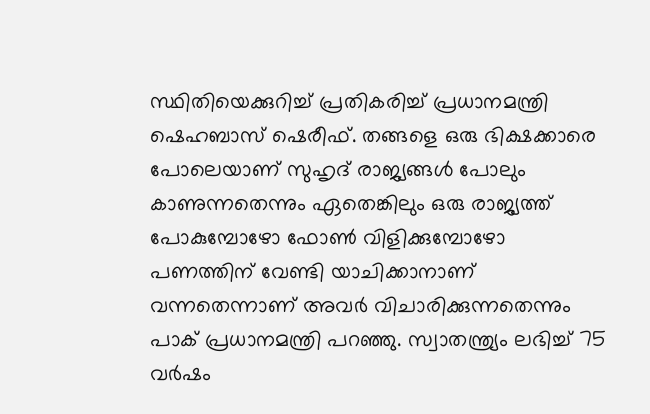സ്ഥിതിയെക്കുറിച്ച് പ്രതികരിച്ച് പ്രധാനമന്ത്രി ഷെഹബാസ് ഷെരീഫ്. തങ്ങളെ ഒരു ഭിക്ഷക്കാരെ പോലെയാണ് സുഹൃദ് രാജ്യങ്ങള്‍ പോലും കാണുന്നതെന്നും ഏതെങ്കിലും ഒരു രാജ്യത്ത് പോകുമ്പോഴോ ഫോണ്‍ വിളിക്കുമ്പോഴോ പണത്തിന് വേണ്ടി യാചിക്കാനാണ് വന്നതെന്നാണ് അവര്‍ വിചാരിക്കുന്നതെന്നും പാക് പ്രധാനമന്ത്രി പറഞ്ഞു. സ്വാതന്ത്ര്യം ലഭിച്ച് 75 വര്‍ഷം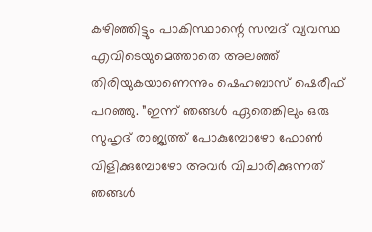കഴിഞ്ഞിട്ടും പാകിസ്ഥാന്റെ സമ്പദ് വ്യവസ്ഥ എവിടെയുമെത്താതെ അലഞ്ഞ് തിരിയുകയാണെന്നും ഷെഹബാസ് ഷെരീഫ് പറഞ്ഞു. ”ഇന്ന് ഞങ്ങള്‍ ഏതെങ്കിലും ഒരു സുഹൃദ് രാജ്യത്ത് പോകുമ്പോഴോ ഫോണ്‍ വിളിക്കുമ്പോഴോ അവര്‍ വിചാരിക്കുന്നത് ഞങ്ങള്‍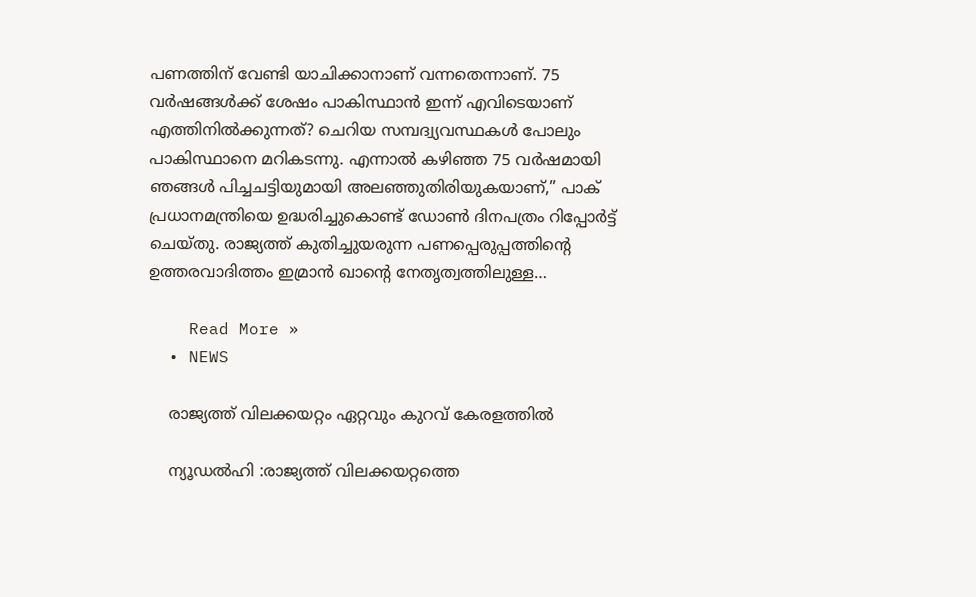പണത്തിന് വേണ്ടി യാചിക്കാനാണ് വന്നതെന്നാണ്. 75 വര്‍ഷങ്ങള്‍ക്ക് ശേഷം പാകിസ്ഥാന്‍ ഇന്ന് എവിടെയാണ് എത്തിനില്‍ക്കുന്നത്? ചെറിയ സമ്പദ്വ്യവസ്ഥകള്‍ പോലും പാകിസ്ഥാനെ മറികടന്നു. എന്നാല്‍ കഴിഞ്ഞ 75 വര്‍ഷമായി ഞങ്ങള്‍ പിച്ചചട്ടിയുമായി അലഞ്ഞുതിരിയുകയാണ്,” പാക് പ്രധാനമന്ത്രിയെ ഉദ്ധരിച്ചുകൊണ്ട് ഡോണ്‍ ദിനപത്രം റിപ്പോര്‍ട്ട് ചെയ്തു. രാജ്യത്ത് കുതിച്ചുയരുന്ന പണപ്പെരുപ്പത്തിന്റെ ഉത്തരവാദിത്തം ഇമ്രാന്‍ ഖാന്റെ നേതൃത്വത്തിലുള്ള…

    Read More »
  • NEWS

    രാജ്യത്ത് വിലക്കയറ്റം ഏറ്റവും കുറവ് കേരളത്തിൽ

    ന്യൂഡൽഹി :രാജ്യത്ത് വിലക്കയറ്റത്തെ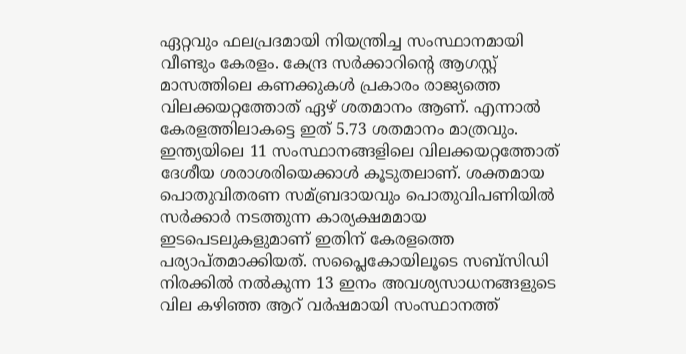ഏറ്റവും ഫലപ്രദമായി നിയന്ത്രിച്ച സംസ്ഥാനമായി വീണ്ടും കേരളം. കേന്ദ്ര സര്‍ക്കാറിന്റെ ആഗസ്റ്റ് മാസത്തിലെ കണക്കുകള്‍ പ്രകാരം രാജ്യത്തെ വിലക്കയറ്റത്തോത് ഏഴ് ശതമാനം ആണ്. എന്നാല്‍ കേരളത്തിലാകട്ടെ ഇത് 5.73 ശതമാനം മാത്രവും. ഇന്ത്യയിലെ 11 സംസ്ഥാനങ്ങളിലെ വിലക്കയറ്റത്തോത് ദേശീയ ശരാശരിയെക്കാള്‍ കൂടുതലാണ്. ശക്തമായ പൊതുവിതരണ സമ്ബ്രദായവും പൊതുവിപണിയില്‍ സര്‍ക്കാര്‍ നടത്തുന്ന കാര്യക്ഷമമായ ഇടപെടലുകളുമാണ് ഇതിന് കേരളത്തെ പര്യാപ്തമാക്കിയത്. സപ്ലൈകോയിലൂടെ സബ്സിഡി നിരക്കില്‍ നല്‍കുന്ന 13 ഇനം അവശ്യസാധനങ്ങളുടെ വില കഴിഞ്ഞ ആറ് വര്‍ഷമായി സംസ്ഥാനത്ത്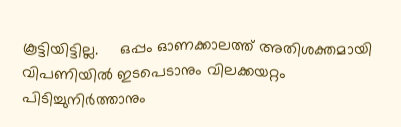കൂട്ടിയിട്ടില്ല.     ഒപ്പം ഓണക്കാലത്ത് അതിശക്തമായി വിപണിയില്‍ ഇടപെടാനും വിലക്കയറ്റം പിടിച്ചുനിര്‍ത്താനും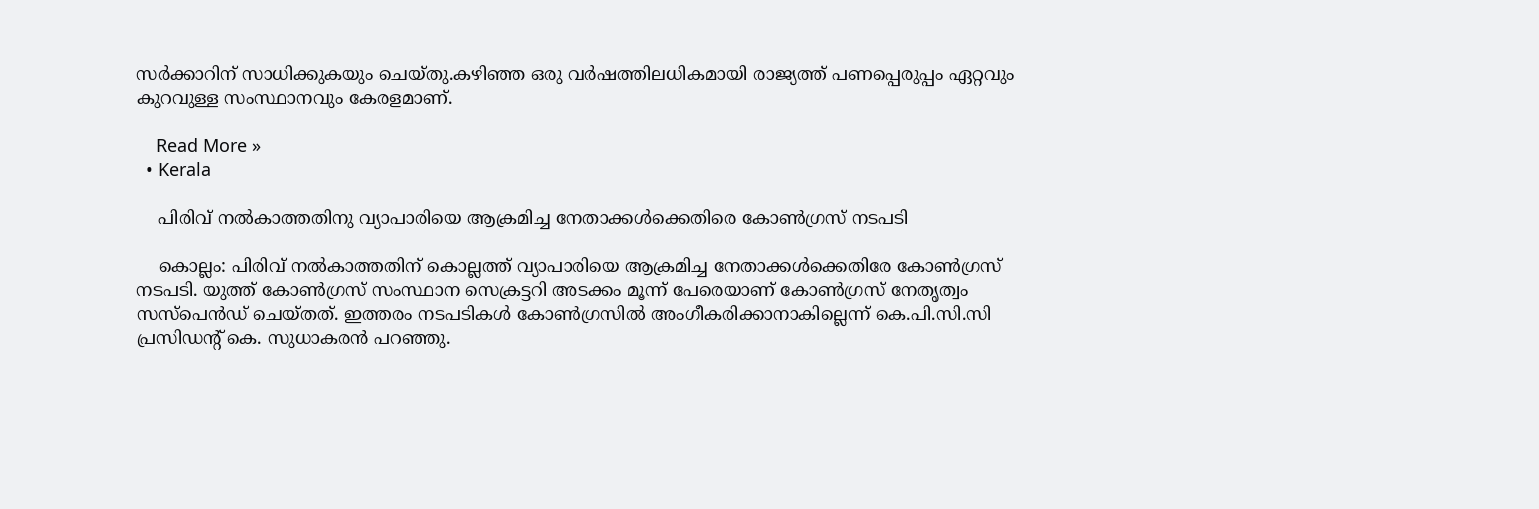സര്‍ക്കാറിന് സാധിക്കുകയും ചെയ്തു.കഴിഞ്ഞ ഒരു വര്‍ഷത്തിലധികമായി രാജ്യത്ത് പണപ്പെരുപ്പം ഏറ്റവും കുറവുള്ള സംസ്ഥാനവും കേരളമാണ്.

    Read More »
  • Kerala

    പിരിവ് നല്‍കാത്തതിനു വ്യാപാരിയെ ആക്രമിച്ച നേതാക്കള്‍ക്കെതിരെ കോണ്‍ഗ്രസ് നടപടി

    കൊല്ലം: പിരിവ് നല്‍കാത്തതിന് കൊല്ലത്ത് വ്യാപാരിയെ ആക്രമിച്ച നേതാക്കള്‍ക്കെതിരേ കോണ്‍ഗ്രസ് നടപടി. യുത്ത് കോണ്‍ഗ്രസ് സംസ്ഥാന സെക്രട്ടറി അടക്കം മൂന്ന് പേരെയാണ് കോണ്‍ഗ്രസ് നേതൃത്വം സസ്പെന്‍ഡ് ചെയ്തത്. ഇത്തരം നടപടികള്‍ കോണ്‍ഗ്രസില്‍ അംഗീകരിക്കാനാകില്ലെന്ന് കെ.പി.സി.സി പ്രസിഡന്റ് കെ. സുധാകരന്‍ പറഞ്ഞു.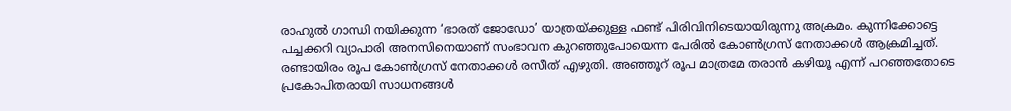രാഹുല്‍ ഗാന്ധി നയിക്കുന്ന ‘ഭാരത് ജോഡോ’ യാത്രയ്ക്കുള്ള ഫണ്ട് പിരിവിനിടെയായിരുന്നു അക്രമം. കുന്നിക്കോട്ടെ പച്ചക്കറി വ്യാപാരി അനസിനെയാണ് സംഭാവന കുറഞ്ഞുപോയെന്ന പേരില്‍ കോണ്‍ഗ്രസ് നേതാക്കള്‍ ആക്രമിച്ചത്. രണ്ടായിരം രൂപ കോണ്‍ഗ്രസ് നേതാക്കള്‍ രസീത് എഴുതി. അഞ്ഞൂറ് രൂപ മാത്രമേ തരാന്‍ കഴിയൂ എന്ന് പറഞ്ഞതോടെ പ്രകോപിതരായി സാധനങ്ങള്‍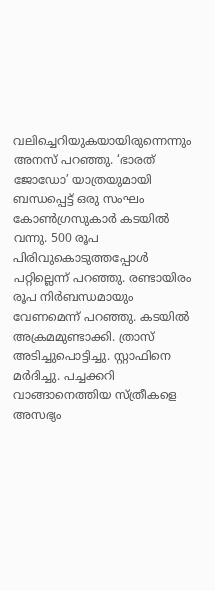വലിച്ചെറിയുകയായിരുന്നെന്നും അനസ് പറഞ്ഞു. ‘ഭാരത് ജോഡോ’ യാത്രയുമായി ബന്ധപ്പെട്ട് ഒരു സംഘം കോണ്‍ഗ്രസുകാര്‍ കടയില്‍ വന്നു. 500 രൂപ പിരിവുകൊടുത്തപ്പോള്‍ പറ്റില്ലെന്ന് പറഞ്ഞു. രണ്ടായിരം രൂപ നിര്‍ബന്ധമായും വേണമെന്ന് പറഞ്ഞു. കടയില്‍ അക്രമമുണ്ടാക്കി. ത്രാസ് അടിച്ചുപൊട്ടിച്ചു. സ്റ്റാഫിനെ മര്‍ദിച്ചു. പച്ചക്കറി വാങ്ങാനെത്തിയ സ്ത്രീകളെ അസഭ്യം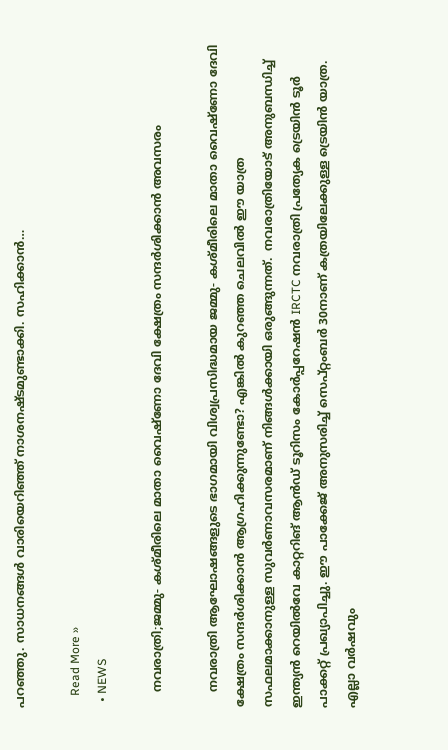പറഞ്ഞു. സാധനങ്ങള്‍ വാരിയെറിഞ്ഞ് നാശനഷ്ടമുണ്ടാക്കി. സഹിക്കാന്‍…

    Read More »
  • NEWS

    നവരാത്രി;ജമ്മു- കശ്മീരിലെ മാതാ വൈഷ്ണോ ദേവി ക്ഷേത്രം സന്ദർശിക്കാൻ അവസരം

    നവരാത്രി ആഘോഷങ്ങളുടെ ഭാഗമായി വിശ്വപ്രസിദ്ധമായ ജമ്മു- കശ്മീരിലെ മാതാ വൈഷ്ണോ ദേവി ക്ഷേത്രം സന്ദർശിക്കാൻ ആഗ്രഹിക്കുന്നുണ്ടോ? എങ്കിൽ കുറഞ്ഞ ചെലവിൽ ഈ യാത്ര സഫലമാക്കാനുള്ള സുവർണാവസരമാണ് നിങ്ങൾക്കായി ഒരുങ്ങുന്നത്.  നവരാത്രിയോട് അനുബന്ധിച്ച് ഇന്ത്യൻ റെയിൽവേ കാറ്ററിങ് ആൻഡ് ടൂറിസം കോർപ്പറേഷൻ IRCTC നവരാത്രി പ്രത്യേക ട്രെയിൻ ടൂർ പാക്കറ്റ് പ്രഖ്യാപിച്ചു. ഈ പാക്കേജ് അനുസരിച്ച് സെപ്റ്റംബർ 30നാണ് കത്രയിലേക്കുള്ള ട്രെയിൻ യാത്ര. എല്ലാ വർഷവും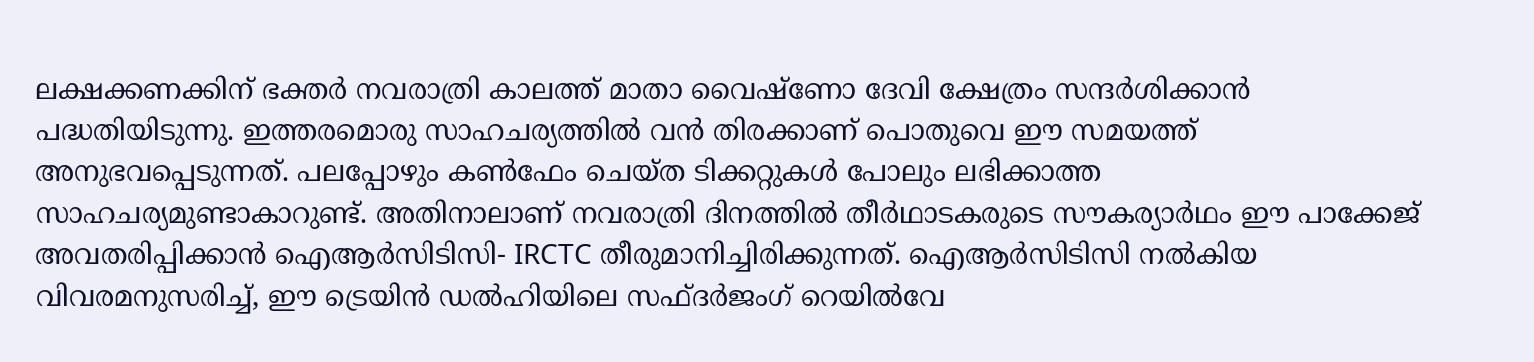ലക്ഷക്കണക്കിന് ഭക്തർ നവരാത്രി കാലത്ത് മാതാ വൈഷ്ണോ ദേവി ക്ഷേത്രം സന്ദർശിക്കാൻ പദ്ധതിയിടുന്നു. ഇത്തരമൊരു സാഹചര്യത്തിൽ വൻ തിരക്കാണ് പൊതുവെ ഈ സമയത്ത് അനുഭവപ്പെടുന്നത്. പലപ്പോഴും കൺഫേം ചെയ്ത ടിക്കറ്റുകൾ പോലും ലഭിക്കാത്ത സാഹചര്യമുണ്ടാകാറുണ്ട്. അതിനാലാണ് നവരാത്രി ദിനത്തിൽ തീർഥാടകരുടെ സൗകര്യാർഥം ഈ പാക്കേജ് അവതരിപ്പിക്കാൻ ഐആർസിടിസി- IRCTC തീരുമാനിച്ചിരിക്കുന്നത്. ഐആർസിടിസി നൽകിയ വിവരമനുസരിച്ച്, ഈ ട്രെയിൻ ഡൽഹിയിലെ സഫ്ദർജംഗ് റെയിൽവേ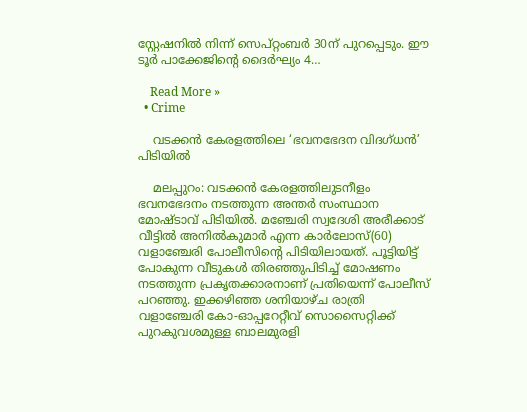സ്റ്റേഷനിൽ നിന്ന് സെപ്റ്റംബർ 30ന് പുറപ്പെടും. ഈ ടൂർ പാക്കേജിന്റെ ദൈർഘ്യം 4…

    Read More »
  • Crime

    വടക്കന്‍ കേരളത്തിലെ ‘ഭവനഭേദന വിദഗ്ധന്‍’ പിടിയില്‍

    മലപ്പുറം: വടക്കന്‍ കേരളത്തിലുടനീളം ഭവനഭേദനം നടത്തുന്ന അന്തര്‍ സംസ്ഥാന മോഷ്ടാവ് പിടിയില്‍. മഞ്ചേരി സ്വദേശി അരീക്കാട് വീട്ടില്‍ അനില്‍കുമാര്‍ എന്ന കാര്‍ലോസ്(60) വളാഞ്ചേരി പോലീസിന്റെ പിടിയിലായത്. പൂട്ടിയിട്ട് പോകുന്ന വീടുകള്‍ തിരഞ്ഞുപിടിച്ച് മോഷണം നടത്തുന്ന പ്രകൃതക്കാരനാണ് പ്രതിയെന്ന് പോലീസ് പറഞ്ഞു. ഇക്കഴിഞ്ഞ ശനിയാഴ്ച രാത്രി വളാഞ്ചേരി കോ-ഓപ്പറേറ്റീവ് സൊസൈറ്റിക്ക് പുറകുവശമുള്ള ബാലമുരളി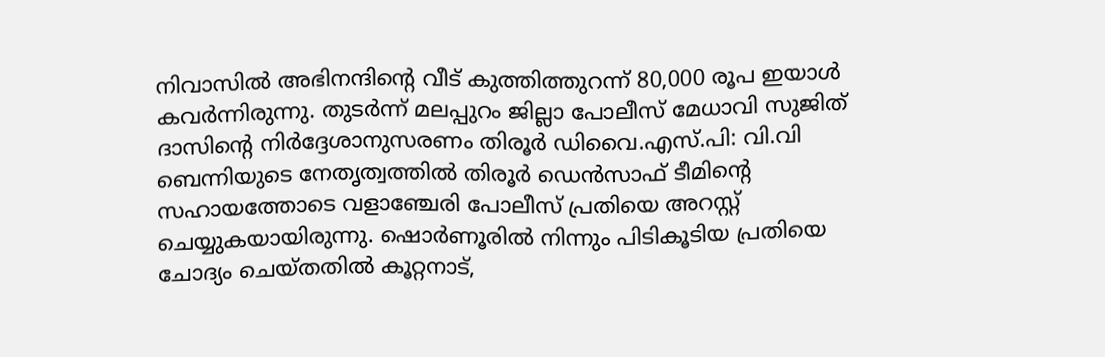നിവാസില്‍ അഭിനന്ദിന്റെ വീട് കുത്തിത്തുറന്ന് 80,000 രൂപ ഇയാള്‍ കവര്‍ന്നിരുന്നു. തുടര്‍ന്ന് മലപ്പുറം ജില്ലാ പോലീസ് മേധാവി സുജിത് ദാസിന്റെ നിര്‍ദ്ദേശാനുസരണം തിരൂര്‍ ഡിവൈ.എസ്.പി: വി.വി ബെന്നിയുടെ നേതൃത്വത്തില്‍ തിരൂര്‍ ഡെന്‍സാഫ് ടീമിന്റെ സഹായത്തോടെ വളാഞ്ചേരി പോലീസ് പ്രതിയെ അറസ്റ്റ് ചെയ്യുകയായിരുന്നു. ഷൊര്‍ണൂരില്‍ നിന്നും പിടികൂടിയ പ്രതിയെ ചോദ്യം ചെയ്തതില്‍ കൂറ്റനാട്,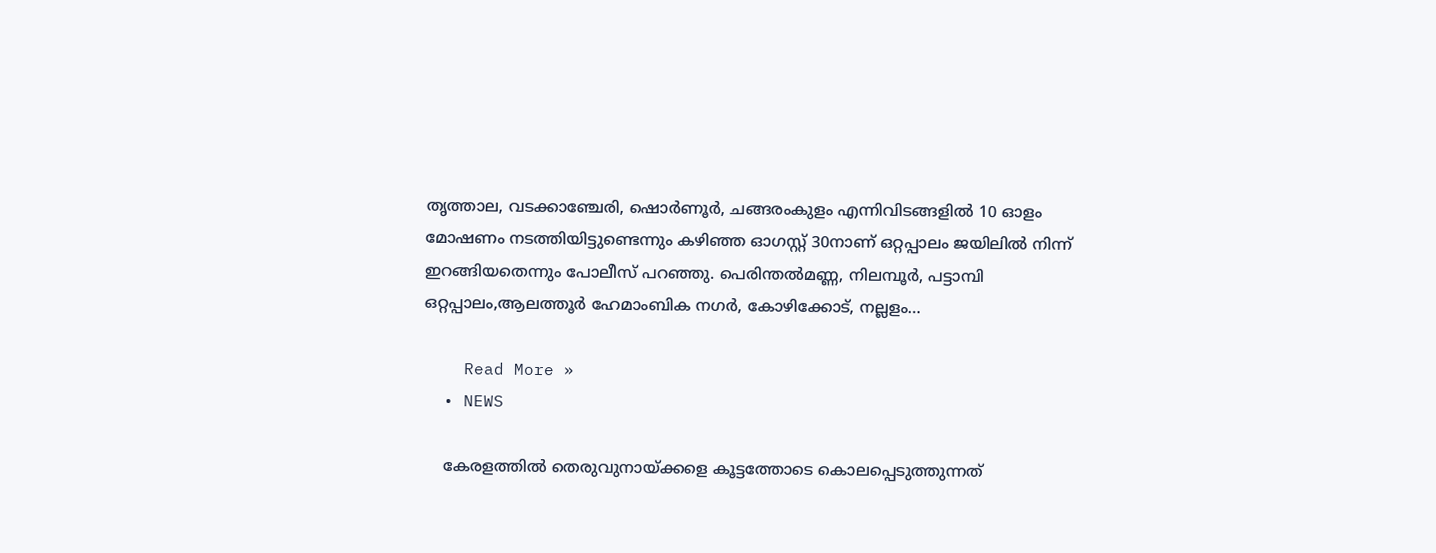തൃത്താല, വടക്കാഞ്ചേരി, ഷൊര്‍ണൂര്‍, ചങ്ങരംകുളം എന്നിവിടങ്ങളില്‍ 10 ഓളം മോഷണം നടത്തിയിട്ടുണ്ടെന്നും കഴിഞ്ഞ ഓഗസ്റ്റ് 30നാണ് ഒറ്റപ്പാലം ജയിലില്‍ നിന്ന് ഇറങ്ങിയതെന്നും പോലീസ് പറഞ്ഞു. പെരിന്തല്‍മണ്ണ, നിലമ്പൂര്‍, പട്ടാമ്പി ഒറ്റപ്പാലം,ആലത്തൂര്‍ ഹേമാംബിക നഗര്‍, കോഴിക്കോട്, നല്ലളം…

    Read More »
  • NEWS

    കേരളത്തില്‍ തെരുവുനായ്ക്കളെ കൂട്ടത്തോടെ കൊലപ്പെടുത്തുന്നത്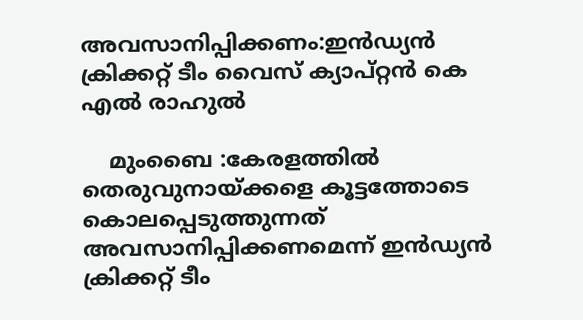അവസാനിപ്പിക്കണം:ഇന്‍ഡ്യന്‍ ക്രിക്കറ്റ് ടീം വൈസ് ക്യാപ്റ്റന്‍ കെ എല്‍ രാഹുല്‍

    മുംബൈ :കേരളത്തില്‍ തെരുവുനായ്ക്കളെ കൂട്ടത്തോടെ കൊലപ്പെടുത്തുന്നത് അവസാനിപ്പിക്കണമെന്ന് ഇന്‍ഡ്യന്‍ ക്രിക്കറ്റ് ടീം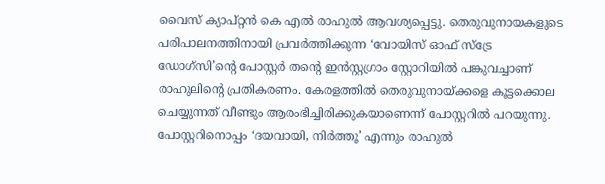വൈസ് ക്യാപ്റ്റന്‍ കെ എല്‍ രാഹുല്‍ ആവശ്യപ്പെട്ടു. തെരുവുനായകളുടെ പരിപാലനത്തിനായി പ്രവര്‍ത്തിക്കുന്ന ‘വോയിസ് ഓഫ് സ്‌ട്രേ ഡോഗ്‌സി’ന്റെ പോസ്റ്റര്‍ തന്റെ ഇന്‍സ്റ്റഗ്രാം സ്റ്റോറിയില്‍ പങ്കുവച്ചാണ് രാഹുലിന്റെ പ്രതികരണം. കേരളത്തില്‍ തെരുവുനായ്ക്കളെ കൂട്ടക്കൊല ചെയ്യുന്നത് വീണ്ടും ആരംഭിച്ചിരിക്കുകയാണെന്ന് പോസ്റ്ററില്‍ പറയുന്നു. പോസ്റ്ററിനൊപ്പം ‘ദയവായി, നിര്‍ത്തൂ’ എന്നും രാഹുല്‍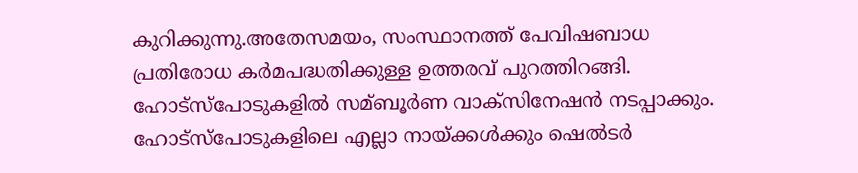കുറിക്കുന്നു.അതേസമയം, സംസ്ഥാനത്ത് പേവിഷബാധ പ്രതിരോധ കര്‍മപദ്ധതിക്കുള്ള ഉത്തരവ് പുറത്തിറങ്ങി. ഹോട്‌സ്‌പോടുകളില്‍ സമ്ബൂര്‍ണ വാക്‌സിനേഷന്‍ നടപ്പാക്കും. ഹോട്‌സ്‌പോടുകളിലെ എല്ലാ നായ്ക്കള്‍ക്കും ഷെല്‍ടര്‍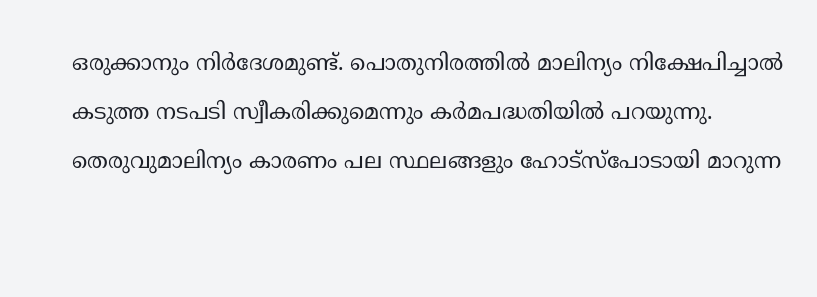ഒരുക്കാനും നിര്‍ദേശമുണ്ട്. പൊതുനിരത്തില്‍ മാലിന്യം നിക്ഷേപിച്ചാല്‍ കടുത്ത നടപടി സ്വീകരിക്കുമെന്നും കര്‍മപദ്ധതിയില്‍ പറയുന്നു. തെരുവുമാലിന്യം കാരണം പല സ്ഥലങ്ങളും ഹോട്‌സ്‌പോടായി മാറുന്ന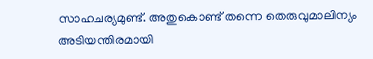സാഹചര്യമുണ്ട്. അതുകൊണ്ട് തന്നെ തെരുവുമാലിന്യം അടിയന്തിരമായി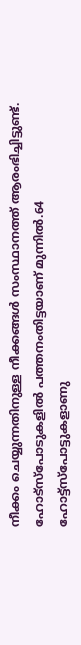നീക്കം ചെയ്യുന്നതിനുള്ള നീക്കങ്ങള്‍ സംസ്ഥാനത്ത് ആരംഭിച്ചിട്ടുണ്ട്. ഹോട്‌സ്‌പോടുകളിൽ പത്തനംതിട്ടയാണ് മുന്നില്‍.64 ഹോട്ട്‌സ്‌പോട്ടുകളാണു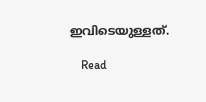ഇവിടെയുള്ളത്.

    Read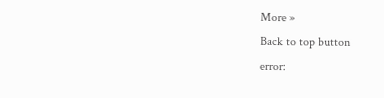More »
Back to top button
error: